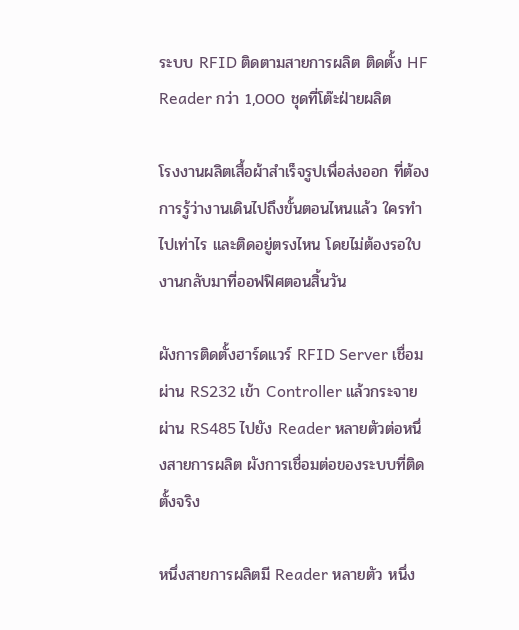ระบบ RFID ติดตามสายการผลิต ติดตั้ง HF Reader กว่า 1,000 ชุดที่โต๊ะฝ่ายผลิต

โรงงานผลิตเสื้อผ้าสำเร็จรูปเพื่อส่งออก ที่ต้องการรู้ว่างานเดินไปถึงขั้นตอนไหนแล้ว ใครทำไปเท่าไร และติดอยู่ตรงไหน โดยไม่ต้องรอใบงานกลับมาที่ออฟฟิศตอนสิ้นวัน

ผังการติดตั้งฮาร์ดแวร์ RFID Server เชื่อมผ่าน RS232 เข้า Controller แล้วกระจายผ่าน RS485 ไปยัง Reader หลายตัวต่อหนึ่งสายการผลิต ผังการเชื่อมต่อของระบบที่ติดตั้งจริง

หนึ่งสายการผลิตมี Reader หลายตัว หนึ่ง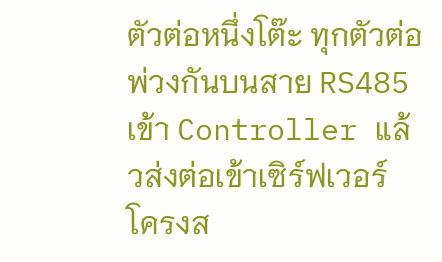ตัวต่อหนึ่งโต๊ะ ทุกตัวต่อพ่วงกันบนสาย RS485 เข้า Controller แล้วส่งต่อเข้าเซิร์ฟเวอร์ โครงส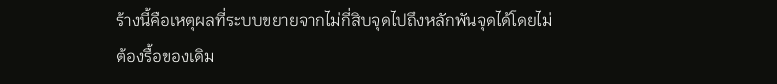ร้างนี้คือเหตุผลที่ระบบขยายจากไม่กี่สิบจุดไปถึงหลักพันจุดได้โดยไม่ต้องรื้อของเดิม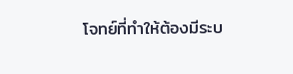โจทย์ที่ทำให้ต้องมีระบ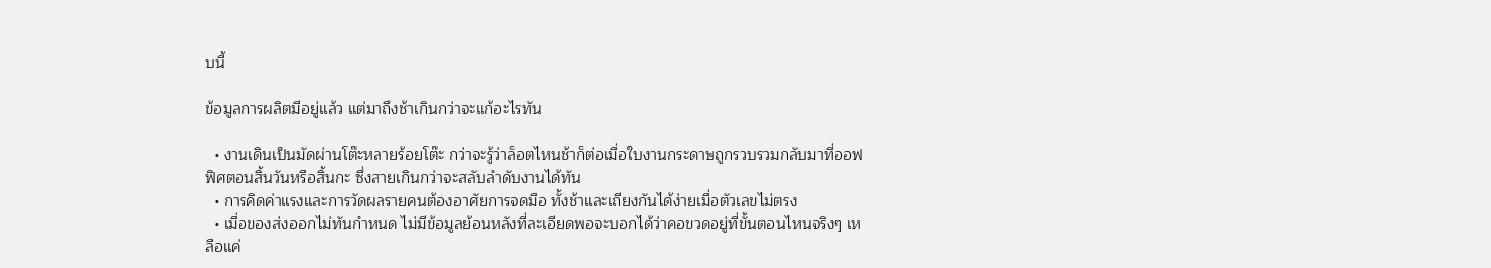บนี้

ข้อมูลการผลิตมีอยู่แล้ว แต่มาถึงช้าเกินกว่าจะแก้อะไรทัน

  • งานเดินเป็นมัดผ่านโต๊ะหลายร้อยโต๊ะ กว่าจะรู้ว่าล็อตไหนช้าก็ต่อเมื่อใบงานกระดาษถูกรวบรวมกลับมาที่ออฟฟิศตอนสิ้นวันหรือสิ้นกะ ซึ่งสายเกินกว่าจะสลับลำดับงานได้ทัน
  • การคิดค่าแรงและการวัดผลรายคนต้องอาศัยการจดมือ ทั้งช้าและเถียงกันได้ง่ายเมื่อตัวเลขไม่ตรง
  • เมื่อของส่งออกไม่ทันกำหนด ไม่มีข้อมูลย้อนหลังที่ละเอียดพอจะบอกได้ว่าคอขวดอยู่ที่ขั้นตอนไหนจริงๆ เหลือแค่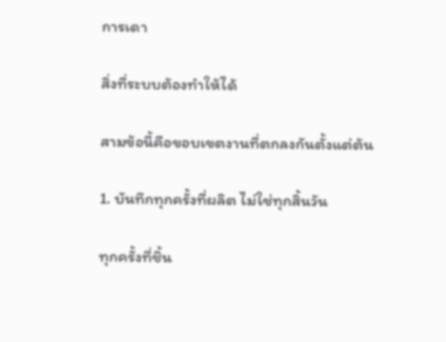การเดา

สิ่งที่ระบบต้องทำให้ได้

สามข้อนี้คือขอบเขตงานที่ตกลงกันตั้งแต่ต้น

1. บันทึกทุกครั้งที่ผลิต ไม่ใช่ทุกสิ้นวัน

ทุกครั้งที่ชิ้น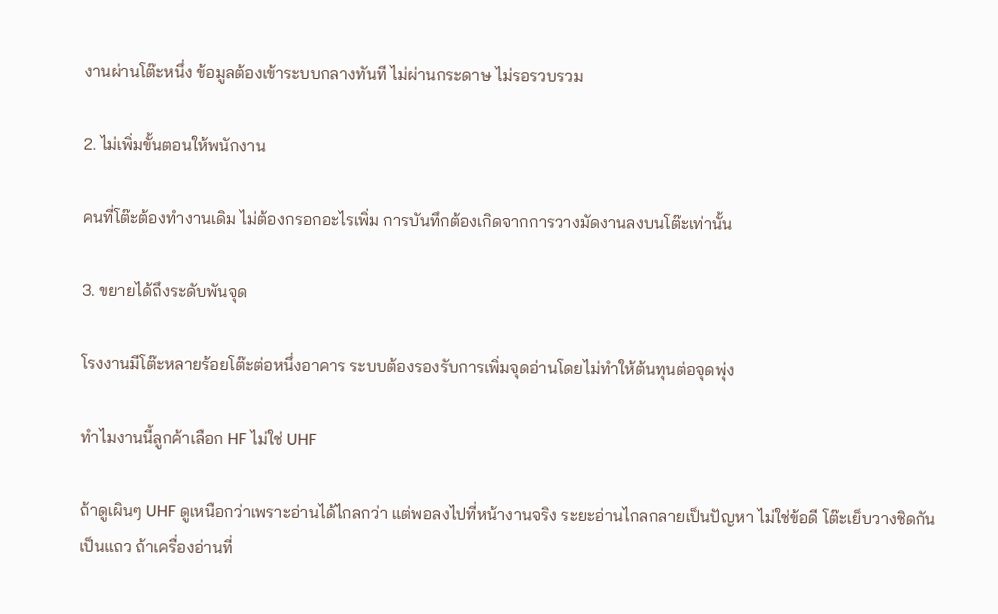งานผ่านโต๊ะหนึ่ง ข้อมูลต้องเข้าระบบกลางทันที ไม่ผ่านกระดาษ ไม่รอรวบรวม

2. ไม่เพิ่มขั้นตอนให้พนักงาน

คนที่โต๊ะต้องทำงานเดิม ไม่ต้องกรอกอะไรเพิ่ม การบันทึกต้องเกิดจากการวางมัดงานลงบนโต๊ะเท่านั้น

3. ขยายได้ถึงระดับพันจุด

โรงงานมีโต๊ะหลายร้อยโต๊ะต่อหนึ่งอาคาร ระบบต้องรองรับการเพิ่มจุดอ่านโดยไม่ทำให้ต้นทุนต่อจุดพุ่ง

ทำไมงานนี้ลูกค้าเลือก HF ไม่ใช่ UHF

ถ้าดูเผินๆ UHF ดูเหนือกว่าเพราะอ่านได้ไกลกว่า แต่พอลงไปที่หน้างานจริง ระยะอ่านไกลกลายเป็นปัญหา ไม่ใช่ข้อดี โต๊ะเย็บวางชิดกันเป็นแถว ถ้าเครื่องอ่านที่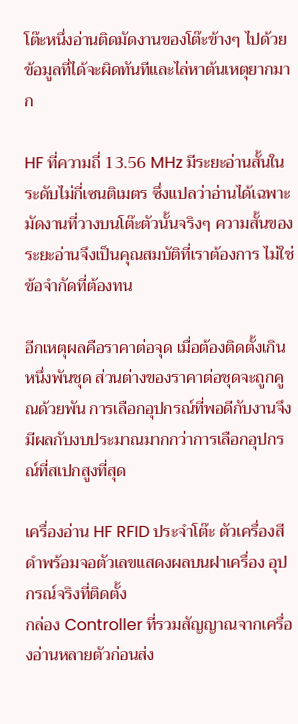โต๊ะหนึ่งอ่านติดมัดงานของโต๊ะข้างๆ ไปด้วย ข้อมูลที่ได้จะผิดทันทีและไล่หาต้นเหตุยากมาก

HF ที่ความถี่ 13.56 MHz มีระยะอ่านสั้นในระดับไม่กี่เซนติเมตร ซึ่งแปลว่าอ่านได้เฉพาะมัดงานที่วางบนโต๊ะตัวนั้นจริงๆ ความสั้นของระยะอ่านจึงเป็นคุณสมบัติที่เราต้องการ ไม่ใช่ข้อจำกัดที่ต้องทน

อีกเหตุผลคือราคาต่อจุด เมื่อต้องติดตั้งเกินหนึ่งพันชุด ส่วนต่างของราคาต่อชุดจะถูกคูณด้วยพัน การเลือกอุปกรณ์ที่พอดีกับงานจึงมีผลกับงบประมาณมากกว่าการเลือกอุปกรณ์ที่สเปกสูงที่สุด

เครื่องอ่าน HF RFID ประจำโต๊ะ ตัวเครื่องสีดำพร้อมจอตัวเลขแสดงผลบนฝาเครื่อง อุปกรณ์จริงที่ติดตั้ง
กล่อง Controller ที่รวมสัญญาณจากเครื่องอ่านหลายตัวก่อนส่ง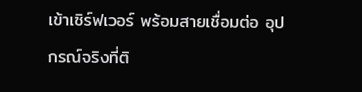เข้าเซิร์ฟเวอร์ พร้อมสายเชื่อมต่อ อุปกรณ์จริงที่ติ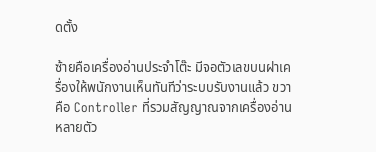ดตั้ง

ซ้ายคือเครื่องอ่านประจำโต๊ะ มีจอตัวเลขบนฝาเครื่องให้พนักงานเห็นทันทีว่าระบบรับงานแล้ว ขวาคือ Controller ที่รวมสัญญาณจากเครื่องอ่านหลายตัว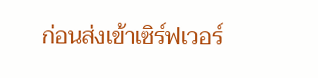ก่อนส่งเข้าเซิร์ฟเวอร์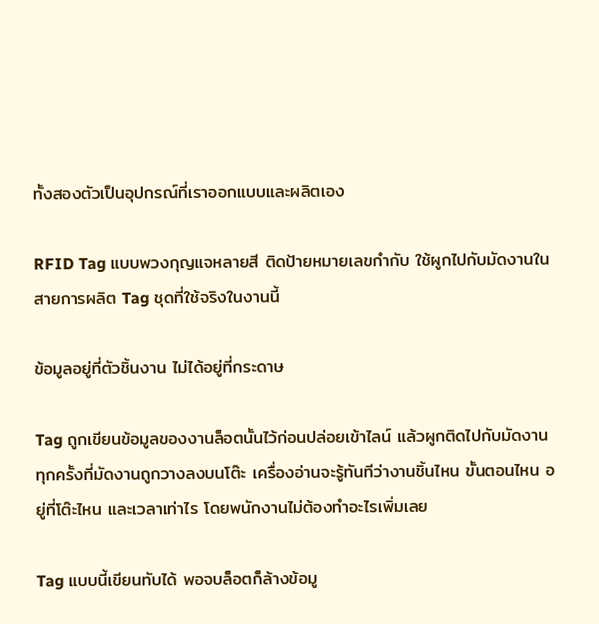ทั้งสองตัวเป็นอุปกรณ์ที่เราออกแบบและผลิตเอง

RFID Tag แบบพวงกุญแจหลายสี ติดป้ายหมายเลขกำกับ ใช้ผูกไปกับมัดงานในสายการผลิต Tag ชุดที่ใช้จริงในงานนี้

ข้อมูลอยู่ที่ตัวชิ้นงาน ไม่ได้อยู่ที่กระดาษ

Tag ถูกเขียนข้อมูลของงานล็อตนั้นไว้ก่อนปล่อยเข้าไลน์ แล้วผูกติดไปกับมัดงาน ทุกครั้งที่มัดงานถูกวางลงบนโต๊ะ เครื่องอ่านจะรู้ทันทีว่างานชิ้นไหน ขั้นตอนไหน อยู่ที่โต๊ะไหน และเวลาเท่าไร โดยพนักงานไม่ต้องทำอะไรเพิ่มเลย

Tag แบบนี้เขียนทับได้ พอจบล็อตก็ล้างข้อมู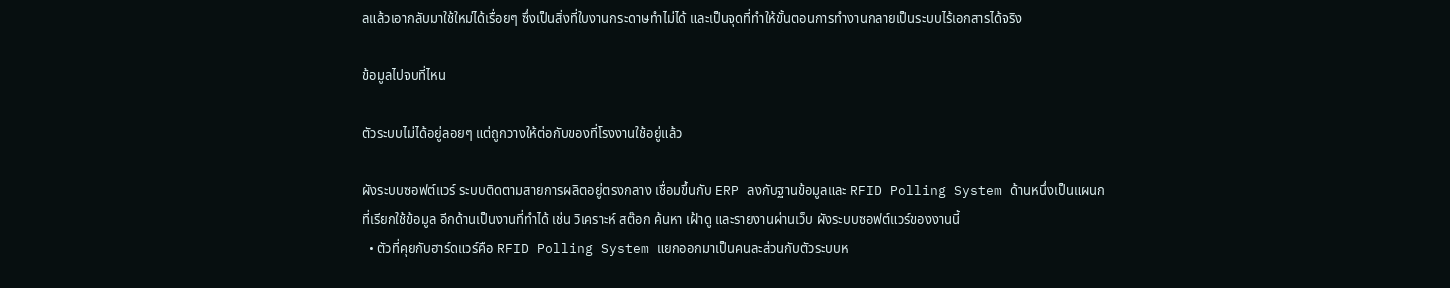ลแล้วเอากลับมาใช้ใหม่ได้เรื่อยๆ ซึ่งเป็นสิ่งที่ใบงานกระดาษทำไม่ได้ และเป็นจุดที่ทำให้ขั้นตอนการทำงานกลายเป็นระบบไร้เอกสารได้จริง

ข้อมูลไปจบที่ไหน

ตัวระบบไม่ได้อยู่ลอยๆ แต่ถูกวางให้ต่อกับของที่โรงงานใช้อยู่แล้ว

ผังระบบซอฟต์แวร์ ระบบติดตามสายการผลิตอยู่ตรงกลาง เชื่อมขึ้นกับ ERP ลงกับฐานข้อมูลและ RFID Polling System ด้านหนึ่งเป็นแผนกที่เรียกใช้ข้อมูล อีกด้านเป็นงานที่ทำได้ เช่น วิเคราะห์ สต๊อก ค้นหา เฝ้าดู และรายงานผ่านเว็บ ผังระบบซอฟต์แวร์ของงานนี้
  • ตัวที่คุยกับฮาร์ดแวร์คือ RFID Polling System แยกออกมาเป็นคนละส่วนกับตัวระบบห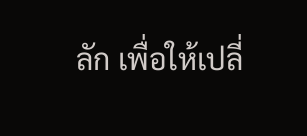ลัก เพื่อให้เปลี่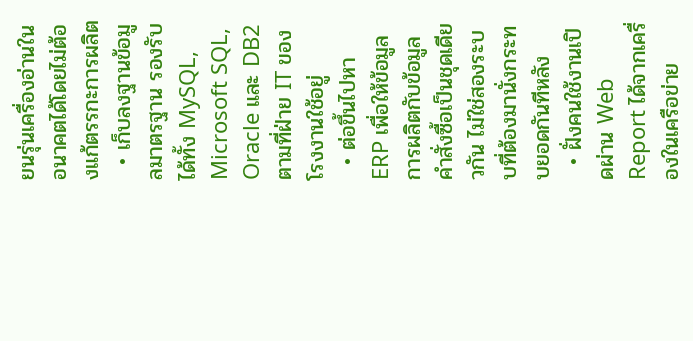ยนรุ่นเครื่องอ่านในอนาคตได้โดยไม่ต้องแก้ตรรกะการผลิต
  • เก็บลงฐานข้อมูลมาตรฐาน รองรับได้ทั้ง MySQL, Microsoft SQL, Oracle และ DB2 ตามที่ฝ่าย IT ของโรงงานใช้อยู่
  • ต่อขึ้นไปหา ERP เพื่อให้ข้อมูลการผลิตกับข้อมูลคำสั่งซื้อเป็นชุดเดียวกัน ไม่ใช่สองระบบที่ต้องมานั่งกระทบยอดกันทีหลัง
  • ฝั่งคนใช้งานเปิดผ่าน Web Report ได้จากเครื่องในเครือข่าย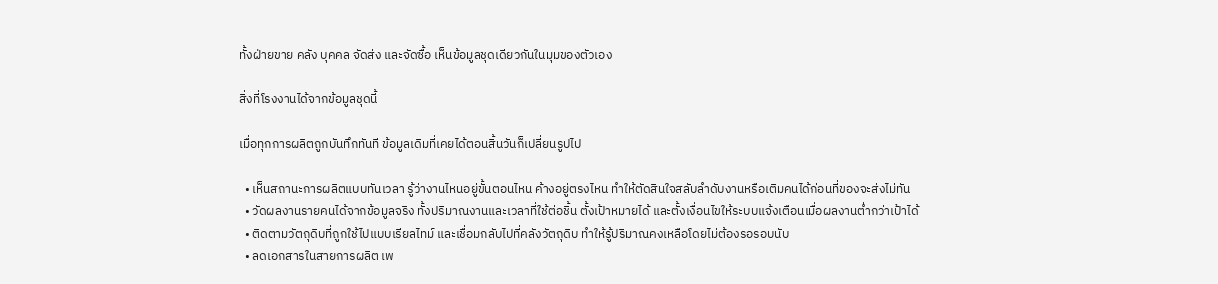ทั้งฝ่ายขาย คลัง บุคคล จัดส่ง และจัดซื้อ เห็นข้อมูลชุดเดียวกันในมุมของตัวเอง

สิ่งที่โรงงานได้จากข้อมูลชุดนี้

เมื่อทุกการผลิตถูกบันทึกทันที ข้อมูลเดิมที่เคยได้ตอนสิ้นวันก็เปลี่ยนรูปไป

  • เห็นสถานะการผลิตแบบทันเวลา รู้ว่างานไหนอยู่ขั้นตอนไหน ค้างอยู่ตรงไหน ทำให้ตัดสินใจสลับลำดับงานหรือเติมคนได้ก่อนที่ของจะส่งไม่ทัน
  • วัดผลงานรายคนได้จากข้อมูลจริง ทั้งปริมาณงานและเวลาที่ใช้ต่อชิ้น ตั้งเป้าหมายได้ และตั้งเงื่อนไขให้ระบบแจ้งเตือนเมื่อผลงานต่ำกว่าเป้าได้
  • ติดตามวัตถุดิบที่ถูกใช้ไปแบบเรียลไทม์ และเชื่อมกลับไปที่คลังวัตถุดิบ ทำให้รู้ปริมาณคงเหลือโดยไม่ต้องรอรอบนับ
  • ลดเอกสารในสายการผลิต เพ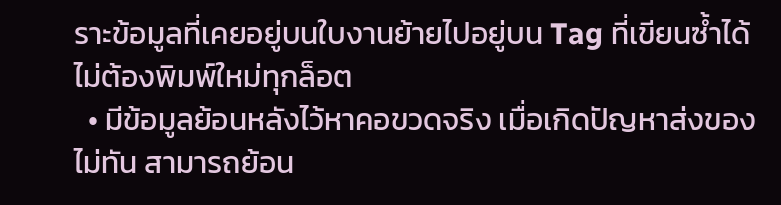ราะข้อมูลที่เคยอยู่บนใบงานย้ายไปอยู่บน Tag ที่เขียนซ้ำได้ ไม่ต้องพิมพ์ใหม่ทุกล็อต
  • มีข้อมูลย้อนหลังไว้หาคอขวดจริง เมื่อเกิดปัญหาส่งของไม่ทัน สามารถย้อน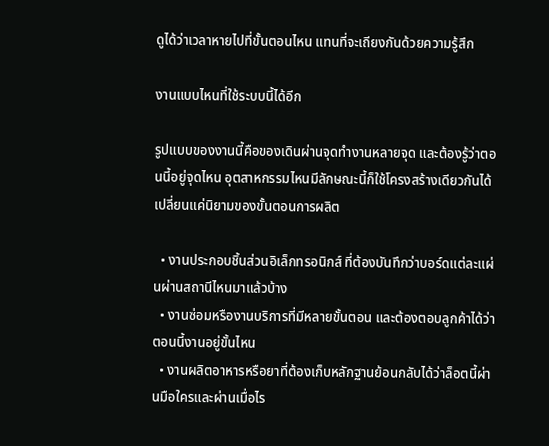ดูได้ว่าเวลาหายไปที่ขั้นตอนไหน แทนที่จะเถียงกันด้วยความรู้สึก

งานแบบไหนที่ใช้ระบบนี้ได้อีก

รูปแบบของงานนี้คือของเดินผ่านจุดทำงานหลายจุด และต้องรู้ว่าตอนนี้อยู่จุดไหน อุตสาหกรรมไหนมีลักษณะนี้ก็ใช้โครงสร้างเดียวกันได้ เปลี่ยนแค่นิยามของขั้นตอนการผลิต

  • งานประกอบชิ้นส่วนอิเล็กทรอนิกส์ ที่ต้องบันทึกว่าบอร์ดแต่ละแผ่นผ่านสถานีไหนมาแล้วบ้าง
  • งานซ่อมหรืองานบริการที่มีหลายขั้นตอน และต้องตอบลูกค้าได้ว่าตอนนี้งานอยู่ขั้นไหน
  • งานผลิตอาหารหรือยาที่ต้องเก็บหลักฐานย้อนกลับได้ว่าล็อตนี้ผ่านมือใครและผ่านเมื่อไร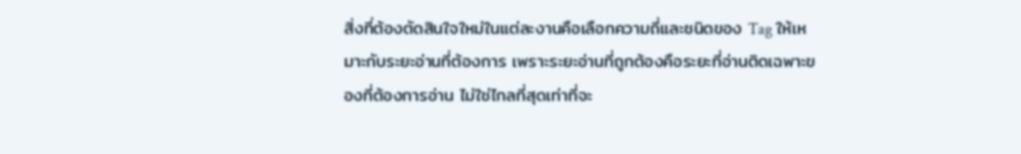สิ่งที่ต้องตัดสินใจใหม่ในแต่ละงานคือเลือกความถี่และชนิดของ Tag ให้เหมาะกับระยะอ่านที่ต้องการ เพราะระยะอ่านที่ถูกต้องคือระยะที่อ่านติดเฉพาะของที่ต้องการอ่าน ไม่ใช่ไกลที่สุดเท่าที่จะ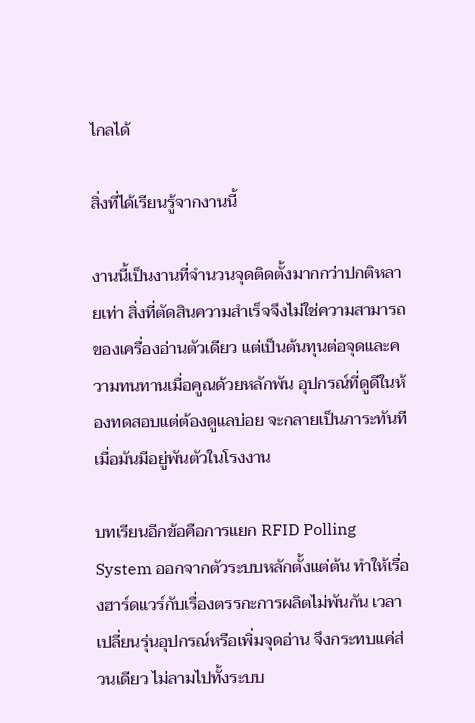ไกลได้

สิ่งที่ได้เรียนรู้จากงานนี้

งานนี้เป็นงานที่จำนวนจุดติดตั้งมากกว่าปกติหลายเท่า สิ่งที่ตัดสินความสำเร็จจึงไม่ใช่ความสามารถของเครื่องอ่านตัวเดียว แต่เป็นต้นทุนต่อจุดและความทนทานเมื่อคูณด้วยหลักพัน อุปกรณ์ที่ดูดีในห้องทดสอบแต่ต้องดูแลบ่อย จะกลายเป็นภาระทันทีเมื่อมันมีอยู่พันตัวในโรงงาน

บทเรียนอีกข้อคือการแยก RFID Polling System ออกจากตัวระบบหลักตั้งแต่ต้น ทำให้เรื่องฮาร์ดแวร์กับเรื่องตรรกะการผลิตไม่พันกัน เวลาเปลี่ยนรุ่นอุปกรณ์หรือเพิ่มจุดอ่าน จึงกระทบแค่ส่วนเดียว ไม่ลามไปทั้งระบบ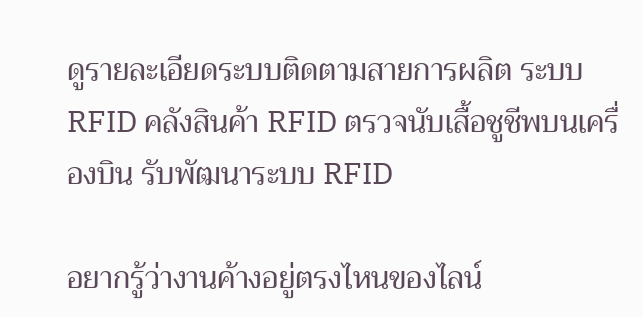ดูรายละเอียดระบบติดตามสายการผลิต ระบบ RFID คลังสินค้า RFID ตรวจนับเสื้อชูชีพบนเครื่องบิน รับพัฒนาระบบ RFID

อยากรู้ว่างานค้างอยู่ตรงไหนของไลน์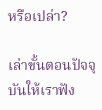หรือเปล่า?

เล่าขั้นตอนปัจจุบันให้เราฟัง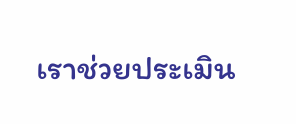เราช่วยประเมิน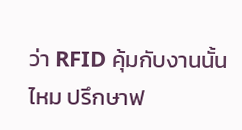ว่า RFID คุ้มกับงานนั้นไหม ปรึกษาฟ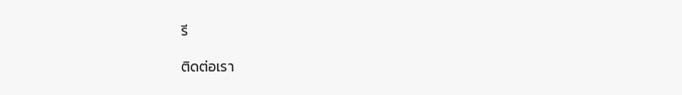รี

ติดต่อเรา